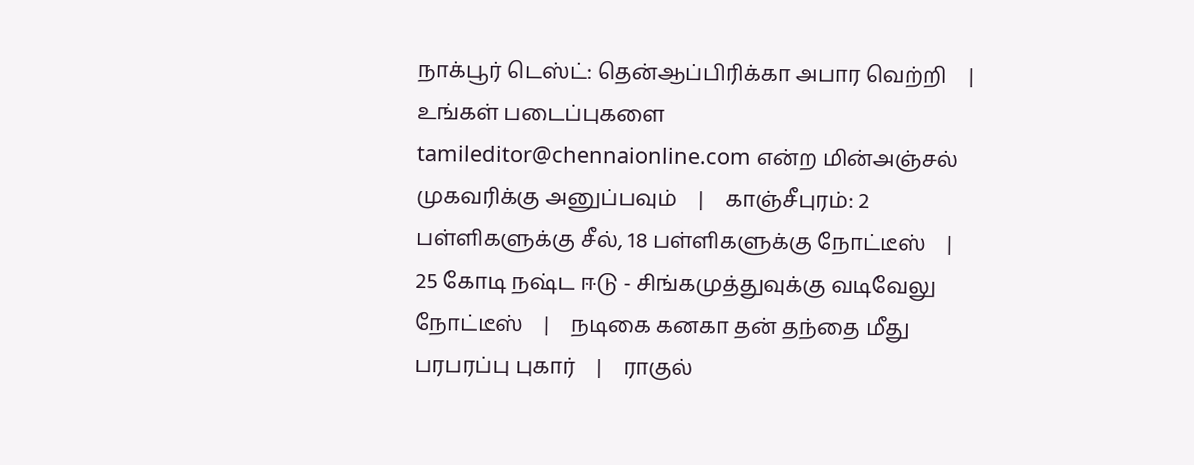நாக்பூர் டெஸ்ட்: தென்ஆப்பிரிக்கா அபார வெற்றி    |    உங்கள் படைப்புகளை tamileditor@chennaionline.com என்ற மின்அஞ்சல் முகவரிக்கு அனுப்பவும்    |    காஞ்சீபுரம்: 2 பள்ளிகளுக்கு சீல், 18 பள்ளிகளுக்கு நோட்டீஸ்    |    25 கோடி நஷ்ட ஈடு - சிங்கமுத்துவுக்கு வடிவேலு நோட்டீஸ்    |    நடிகை கனகா தன் தந்தை மீது பரபரப்பு புகார்    |    ராகுல்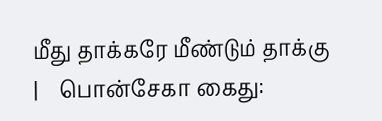மீது தாக்கரே மீண்டும் தாக்கு    |    பொன்சேகா கைது: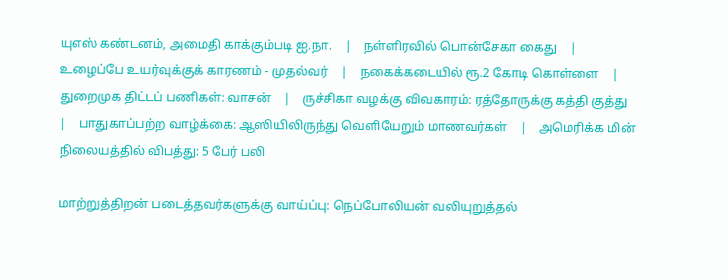யுஎஸ் கண்டனம், அமைதி காக்கும்படி ஐ.நா.    |    நள்ளிரவில் பொன்சேகா கைது    |    உழைப்பே உயர்வுக்குக் காரணம் - முதல்வர்    |    நகைக்கடையில் ரூ.2 கோடி கொள்ளை    |    துறைமுக திட்டப் பணிகள்: வாசன்    |    ருச்சிகா வழக்கு விவகாரம்: ரத்தோருக்கு கத்தி குத்து    |    பாதுகாப்பற்ற வாழ்க்கை: ஆஸியிலிருந்து வெளியேறும் மாணவர்கள்    |    அமெரிக்க மின் நிலையத்தில் விபத்து: 5 பேர் பலி

மாற்றுத்திறன் படைத்தவர்களுக்கு வாய்ப்பு: நெப்போலியன் வலியுறுத்தல்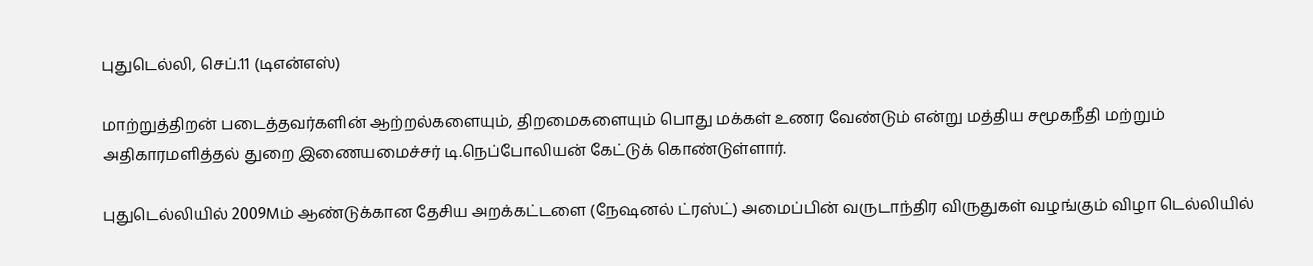புதுடெல்லி, செப்.11 (டிஎன்எஸ்)

மாற்றுத்திறன் படைத்தவர்களின் ஆற்றல்களையும், திறமைகளையும் பொது மக்கள் உணர வேண்டும் என்று மத்திய சமூகநீதி மற்றும் அதிகாரமளித்தல் துறை இணையமைச்சர் டி.நெப்போலியன் கேட்டுக் கொண்டுள்ளார்.

புதுடெல்லியில் 2009Mம் ஆண்டுக்கான தேசிய அறக்கட்டளை (நேஷனல் ட்ரஸ்ட்) அமைப்பின் வருடாந்திர விருதுகள் வழங்கும் விழா டெல்லியில்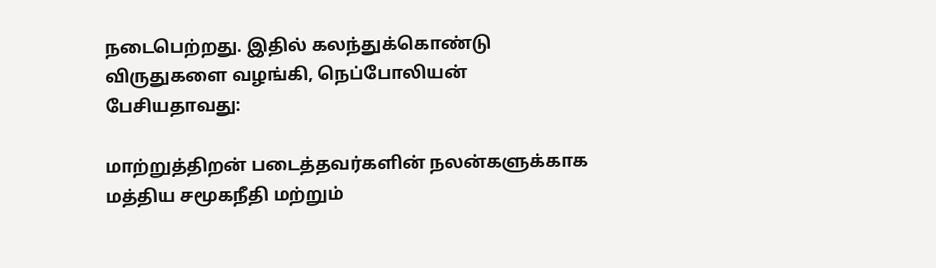நடைபெற்றது. இதில் கலந்துக்கொண்டு விருதுகளை வழங்கி, நெப்போலியன் பேசியதாவது:

மாற்றுத்திறன் படைத்தவர்களின் நலன்களுக்காக மத்திய சமூகநீதி மற்றும்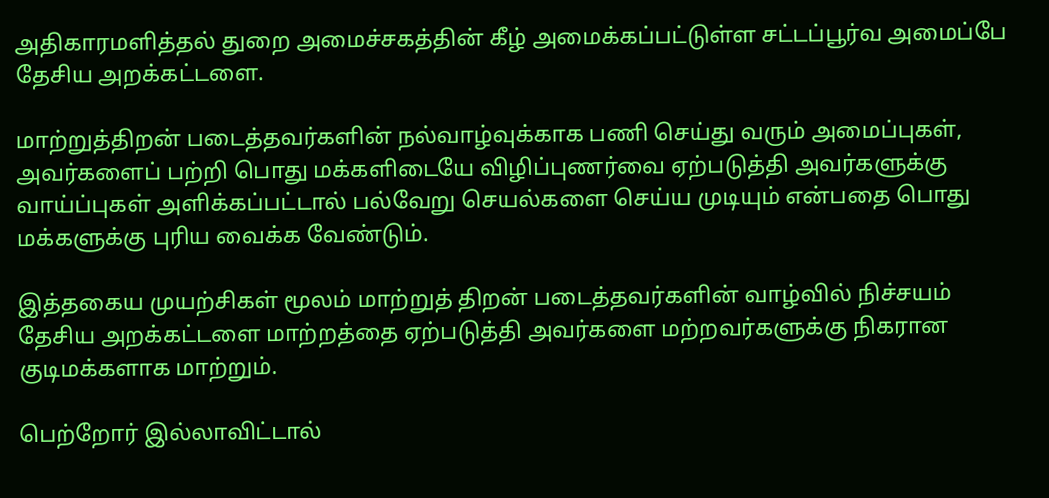அதிகாரமளித்தல் துறை அமைச்சகத்தின் கீழ் அமைக்கப்பட்டுள்ள சட்டப்பூர்வ அமைப்பே தேசிய அறக்கட்டளை.

மாற்றுத்திறன் படைத்தவர்களின் நல்வாழ்வுக்காக பணி செய்து வரும் அமைப்புகள், அவர்களைப் பற்றி பொது மக்களிடையே விழிப்புணர்வை ஏற்படுத்தி அவர்களுக்கு வாய்ப்புகள் அளிக்கப்பட்டால் பல்வேறு செயல்களை செய்ய முடியும் என்பதை பொது மக்களுக்கு புரிய வைக்க வேண்டும்.

இத்தகைய முயற்சிகள் மூலம் மாற்றுத் திறன் படைத்தவர்களின் வாழ்வில் நிச்சயம் தேசிய அறக்கட்டளை மாற்றத்தை ஏற்படுத்தி அவர்களை மற்றவர்களுக்கு நிகரான குடிமக்களாக மாற்றும்.

பெற்றோர் இல்லாவிட்டால்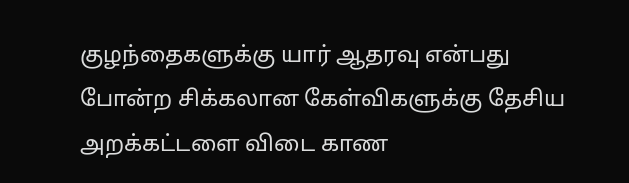குழந்தைகளுக்கு யார் ஆதரவு என்பது போன்ற சிக்கலான கேள்விகளுக்கு தேசிய அறக்கட்டளை விடை காண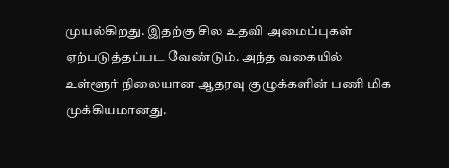முயல்கிறது. இதற்கு சில உதவி அமைப்புகள் ஏற்படுத்தப்பட வேண்டும். அந்த வகையில் உள்ளூர் நிலையான ஆதரவு குழுக்களின் பணி மிக முக்கியமானது.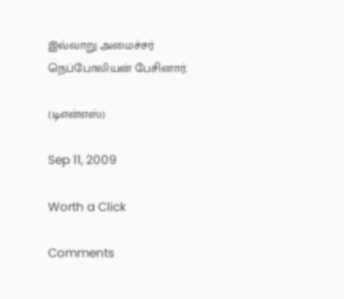இவ்வாறு அமைச்சர் நெப்போலியன் பேசினார்.

(டிஎன்எஸ்)

Sep 11, 2009

Worth a Click

Comments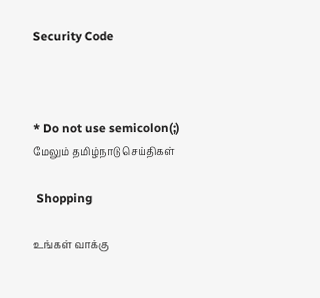Security Code



* Do not use semicolon(;)
மேலும் தமிழ்நாடு செய்திகள்

 Shopping

உங்கள் வாக்கு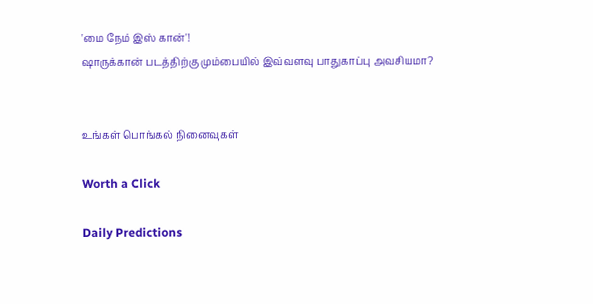'மை நேம் இஸ் கான்'!
ஷாருக்கான் படத்திற்கு மும்பையில் இவ்வளவு பாதுகாப்பு அவசியமா?


உங்கள் பொங்கல் நினைவுகள்

Worth a Click

Daily Predictions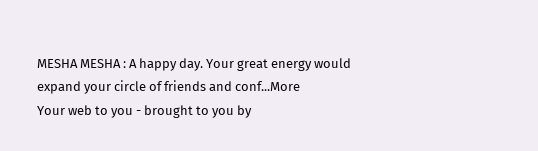MESHA MESHA : A happy day. Your great energy would expand your circle of friends and conf...More
Your web to you - brought to you by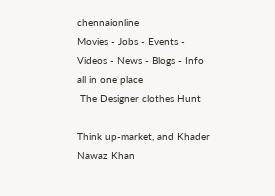chennaionline
Movies - Jobs - Events - Videos - News - Blogs - Info all in one place
 The Designer clothes Hunt

Think up-market, and Khader Nawaz Khan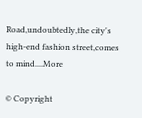Road,undoubtedly,the city's high-end fashion street,comes to mind....More

© Copyright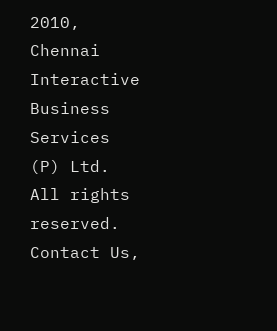2010,
Chennai Interactive Business Services (P) Ltd. All rights reserved.
Contact Us,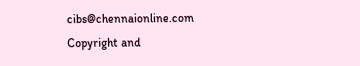cibs@chennaionline.com
Copyright and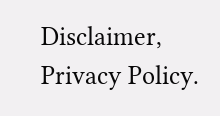Disclaimer, Privacy Policy.